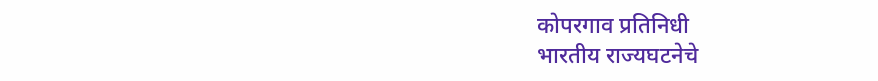कोपरगाव प्रतिनिधी
भारतीय राज्यघटनेचे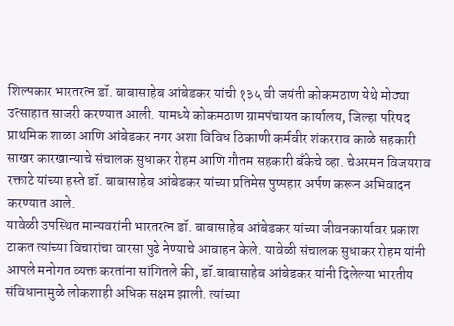शिल्पकार भारतरत्न डॉ. बाबासाहेब आंबेडकर यांची १३५ वी जयंती कोकमठाण येथे मोठ्या उत्साहात साजरी करण्यात आली. यामध्ये कोकमठाण ग्रामपंचायत कार्यालय, जिल्हा परिषद प्राथमिक शाळा आणि आंबेडकर नगर अशा विविध ठिकाणी कर्मवीर शंकरराव काळे सहकारी साखर कारखान्याचे संचालक सुधाकर रोहम आणि गौतम सहकारी बँकेचे व्हा. चेअरमन विजयराव रक्ताटे यांच्या हस्ते डॉ. बाबासाहेब आंबेडकर यांच्या प्रतिमेस पुष्पहार अर्पण करून अभिवादन करण्यात आले.
यावेळी उपस्थित मान्यवरांनी भारतरत्न डॉ. बाबासाहेब आंबेडकर यांच्या जीवनकार्यावर प्रकाश टाकत त्यांच्या विचारांचा वारसा पुढे नेण्याचे आवाहन केले. यावेळी संचालक सुधाकर रोहम यांनी आपले मनोगत व्यक्त करतांना सांगितले की, डॉ.बाबासाहेब आंबेडकर यांनी दिलेल्या भारतीय संविधानामुळे लोकशाही अधिक सक्षम झाली. त्यांच्या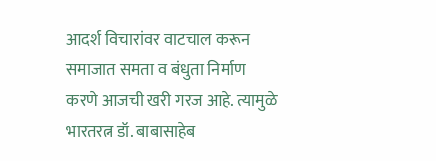आदर्श विचारांवर वाटचाल करून समाजात समता व बंधुता निर्माण करणे आजची खरी गरज आहे. त्यामुळे भारतरत्न डॉ. बाबासाहेब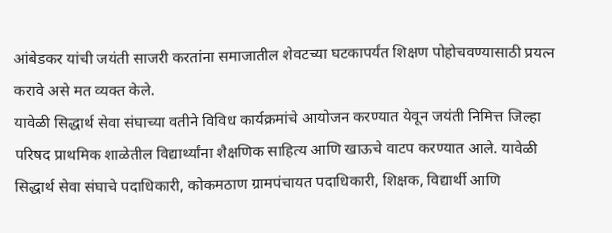आंबेडकर यांची जयंती साजरी करतांना समाजातील शेवटच्या घटकापर्यंत शिक्षण पोहोचवण्यासाठी प्रयत्न करावे असे मत व्यक्त केले.
यावेळी सिद्धार्थ सेवा संघाच्या वतीने विविध कार्यक्रमांचे आयोजन करण्यात येवून जयंती निमित्त जिल्हा परिषद प्राथमिक शाळेतील विद्यार्थ्यांना शैक्षणिक साहित्य आणि खाऊचे वाटप करण्यात आले. यावेळी सिद्धार्थ सेवा संघाचे पदाधिकारी, कोकमठाण ग्रामपंचायत पदाधिकारी, शिक्षक, विद्यार्थी आणि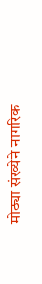मोठ्या संख्येने नागरिक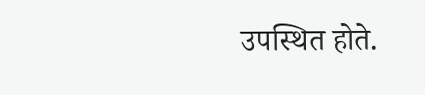उपस्थित होते.